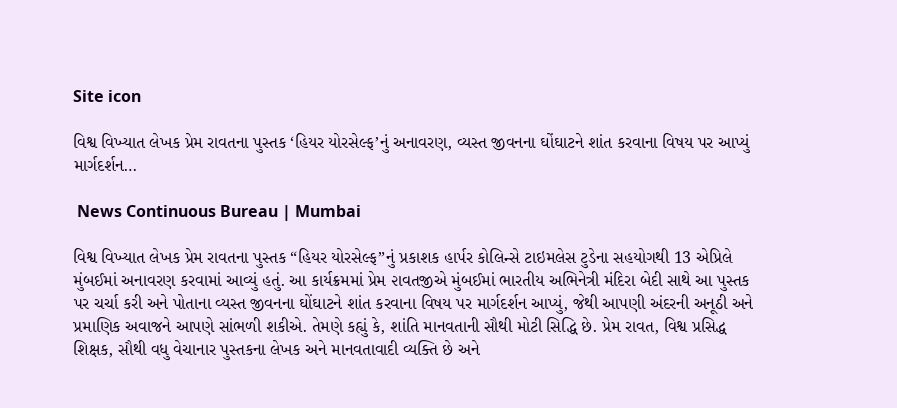Site icon

વિશ્વ વિખ્યાત લેખક પ્રેમ રાવતના પુસ્તક ‘હિયર યોરસેલ્ફ’નું અનાવરણ, વ્યસ્ત જીવનના ઘોંઘાટને શાંત કરવાના વિષય પર આપ્યું માર્ગદર્શન…

 News Continuous Bureau | Mumbai

વિશ્વ વિખ્યાત લેખક પ્રેમ રાવતના પુસ્તક “હિયર યોરસેલ્ફ”નું પ્રકાશક હાર્પર કોલિન્સે ટાઇમલેસ ટુડેના સહયોગથી 13 એપ્રિલે મુંબઈમાં અનાવરણ કરવામાં આવ્યું હતું. આ કાર્યક્રમમાં પ્રેમ ૨ાવતજીએ મુંબઈમાં ભારતીય અભિનેત્રી મંદિરા બેદી સાથે આ પુસ્તક પર ચર્ચા કરી અને પોતાના વ્યસ્ત જીવનના ઘોંઘાટને શાંત કરવાના વિષય પર માર્ગદર્શન આપ્યું, જેથી આપણી અંદરની અનૂઠી અને પ્રમાણિક અવાજને આપણે સાંભળી શકીએ. તેમણે કહ્યું કે, શાંતિ માનવતાની સૌથી મોટી સિદ્ધિ છે. પ્રેમ રાવત, વિશ્વ પ્રસિદ્ધ શિક્ષક, સૌથી વધુ વેચાનાર પુસ્તકના લેખક અને માનવતાવાદી વ્યક્તિ છે અને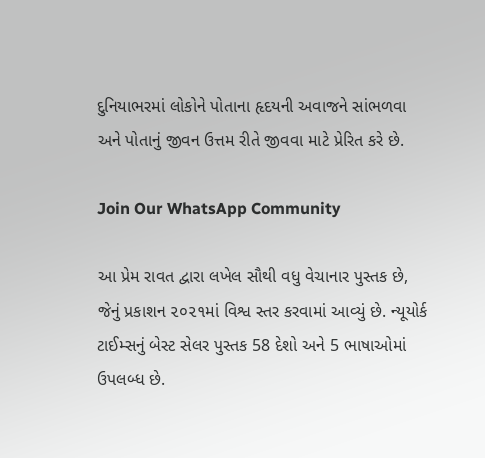દુનિયાભરમાં લોકોને પોતાના હૃદયની અવાજને સાંભળવા અને પોતાનું જીવન ઉત્તમ રીતે જીવવા માટે પ્રેરિત કરે છે.

Join Our WhatsApp Community

આ પ્રેમ રાવત દ્વારા લખેલ સૌથી વધુ વેચાનાર પુસ્તક છે, જેનું પ્રકાશન ૨૦૨૧માં વિશ્વ સ્તર કરવામાં આવ્યું છે. ન્યૂયોર્ક ટાઈમ્સનું બેસ્ટ સેલર પુસ્તક 58 દેશો અને 5 ભાષાઓમાં ઉપલબ્ધ છે.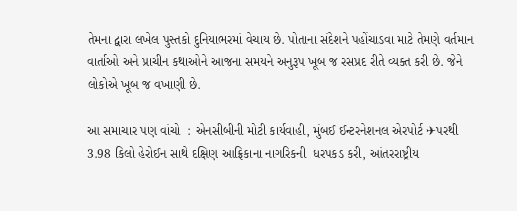તેમના દ્વારા લખેલ પુસ્તકો દુનિયાભરમાં વેચાય છે. પોતાના સંદેશને પહોંચાડવા માટે તેમણે વર્તમાન વાર્તાઓ અને પ્રાચીન કથાઓને આજના સમયને અનુરૂપ ખૂબ જ રસપ્રદ રીતે વ્યક્ત કરી છે. જેને લોકોએ ખૂબ જ વખાણી છે.

આ સમાચાર પણ વાંચો  : એનસીબીની મોટી કાર્યવાહી, મુંબઈ ઈન્ટરનેશનલ એરપોર્ટ ✈પરથી 3.98 કિલો હેરોઈન સાથે દક્ષિણ આફ્રિકાના નાગરિકની  ધરપકડ કરી, આંતરરાષ્ટ્રીય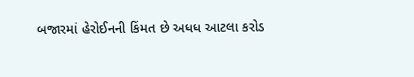બજારમાં હેરોઈનની કિંમત છે અધધ આટલા કરોડ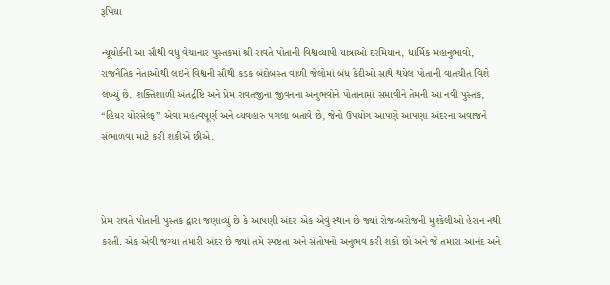રૂપિયા

ન્યૂયોર્કની આ સૌથી વધુ વેચાનાર પુસ્તકમાં શ્રી રાવતે પોતાની વિશ્વવ્યાપી યાત્રાઓ દરમિયાન, ધાર્મિક મહાનુભાવો, રાજનૈતિક નેતાઓથી લઇને વિશ્વની સૌથી કડક બંદોબસ્ત વાળી જેલોમાં બંધ કેદીઓ સાથે થયેલ પોતાની વાતચીત વિશે લખ્યું છે. શક્તિશાળી અંતર્દ્રષ્ટિ અને પ્રેમ રાવતજીના જીવનના અનુભવોને પોતાનામાં સમાવીને તેમની આ નવી પુસ્તક, “હિયર યોરસેલ્ફ” એવા મહત્વપૂર્ણ અને વ્યવહારુ પગલા બતાવે છે, જેનો ઉપયોગ આપણે આપણા અંદરના અવાજને સંભાળવા માટે કરી શકીએ છીએ.



પ્રેમ રાવતે પોતાની પુસ્તક દ્વારા જણાવ્યું છે કે આપણી અંદર એક એવું સ્થાન છે જ્યાં રોજ-બરોજની મુશ્કેલીઓ હેરાન નથી કરતી. એક એવી જગ્યા તમારી અંદર છે જ્યાં તમે સ્પષ્ટતા અને સંતોષનો અનુભવ કરી શકો છો અને જે તમારા આનંદ અને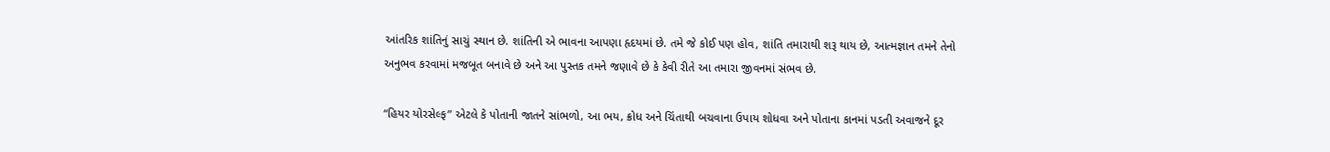આંતરિક શાંતિનું સાચું સ્થાન છે. શાંતિની એ ભાવના આપણા હૃદયમાં છે. તમે જે કોઈ પણ હોવ, શાંતિ તમારાથી શરૂ થાય છે, આત્મજ્ઞાન તમને તેનો અનુભવ કરવામાં મજબૂત બનાવે છે અને આ પુસ્તક તમને જણાવે છે કે કેવી રીતે આ તમારા જીવનમાં સંભવ છે.

“હિયર યોરસેલ્ફ” એટલે કે પોતાની જાતને સાંભળો, આ ભય, ક્રોધ અને ચિંતાથી બચવાના ઉપાય શોધવા અને પોતાના કાનમાં પડતી અવાજને દૂર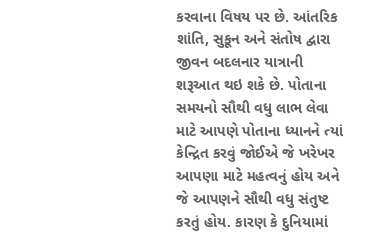કરવાના વિષય પર છે. આંતરિક શાંતિ, સુકૂન અને સંતોષ દ્વારા જીવન બદલનાર યાત્રાની શરૂઆત થઇ શકે છે. પોતાના સમયનો સૌથી વધુ લાભ લેવા માટે આપણે પોતાના ધ્યાનને ત્યાં કેન્દ્રિત કરવું જોઈએ જે ખરેખર આપણા માટે મહત્વનું હોય અને જે આપણને સૌથી વધુ સંતુષ્ટ કરતું હોય. કારણ કે દુનિયામાં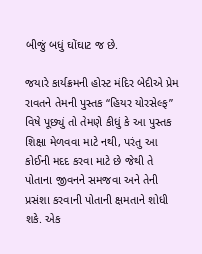બીજું બધું ઘોંઘાટ જ છે.

જયારે કાર્યક્રમની હોસ્ટ મંદિર બેદીએ પ્રેમ રાવતને તેમની પુસ્તક “હિયર યોરસેલ્ફ” વિષે પૂછ્યું તો તેમણે કીધું કે આ પુસ્તક શિક્ષા મેળવવા માટે નથી, પરંતુ આ કોઈની મદદ કરવા માટે છે જેથી તે પોતાના જીવનને સમજવા અને તેની પ્રસંશા કરવાની પોતાની ક્ષમતાને શોધી શકે. એક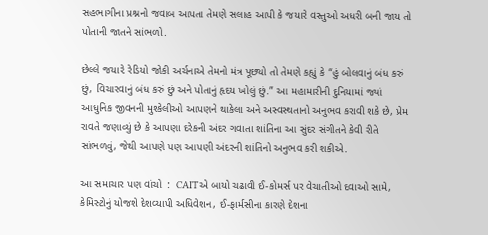સહભાગીના પ્રશ્નનો જવાબ આપતા તેમણે સલાહ આપી કે જયારે વસ્તુઓ અધરી બની જાય તો પોતાની જાતને સાંભળો.

છેલ્લે જયા૨ે રેડિયો જોકી અર્ચનાએ તેમનો મંત્ર પૂછ્યો તો તેમણે કહ્યું કે “હું બોલવાનું બંધ કરું છું, વિચારવાનું બંધ કરું છું અને પોતાનું હૃદય ખોલું છું.” આ મહામારીની દુનિયામાં જ્યાં આધુનિક જીવનની મુશ્કેલીઓ આપણને થાકેલા અને અસ્વસ્થતાનો અનુભવ કરાવી શકે છે, પ્રેમ રાવતે જણાવ્યું છે કે આપણા દરેકની અંદર ગવાતા શાંતિના આ સુંદર સંગીતને કેવી રીતે સાંભળવું, જેથી આપણે પણ આપણી અંદરની શાંતિનો અનુભવ કરી શકીએ.

આ સમાચાર પણ વાંચો  :  CAITએ બાયો ચઢાવી ઈ-કોમર્સ પર વેચાતીઓ દવાઓ સામે, કેમિસ્ટોનું યોજશે દેશવ્યાપી અધિવેશન, ઈ-ફાર્મસીના કારણે દેશના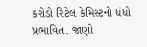કરોડો રિટેલ કેમિસ્ટનો ધંધો પ્રભાવિત. જાણો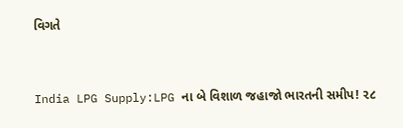વિગતે


India LPG Supply:LPG ના બે વિશાળ જહાજો ભારતની સમીપ! ૨૮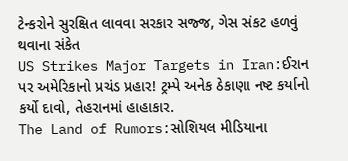ટેન્કરોને સુરક્ષિત લાવવા સરકાર સજ્જ, ગેસ સંકટ હળવું થવાના સંકેત
US Strikes Major Targets in Iran:ઈરાન પર અમેરિકાનો પ્રચંડ પ્રહાર! ટ્રમ્પે અનેક ઠેકાણા નષ્ટ કર્યાનો કર્યો દાવો, તેહરાનમાં હાહાકાર.
The Land of Rumors:સોશિયલ મીડિયાના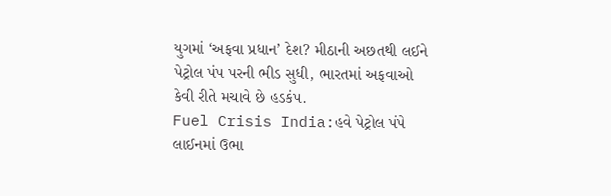યુગમાં ‘અફવા પ્રધાન’ દેશ? મીઠાની અછતથી લઈને પેટ્રોલ પંપ પરની ભીડ સુધી, ભારતમાં અફવાઓ કેવી રીતે મચાવે છે હડકંપ.
Fuel Crisis India:હવે પેટ્રોલ પંપે લાઈનમાં ઉભા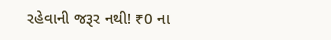રહેવાની જરૂર નથી! ₹0 ના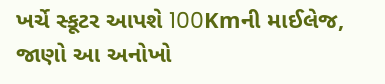ખર્ચે સ્કૂટર આપશે 100Kmની માઈલેજ, જાણો આ અનોખો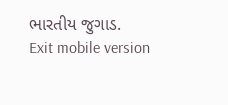ભારતીય જુગાડ.
Exit mobile version